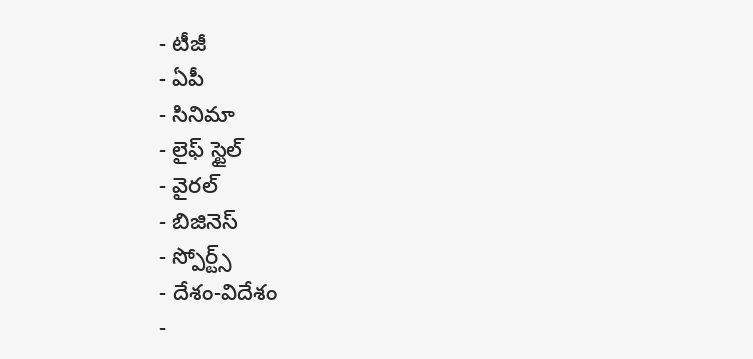- టీజీ
- ఏపీ
- సినిమా
- లైఫ్ స్టైల్
- వైరల్
- బిజినెస్
- స్పోర్ట్స్
- దేశం-విదేశం
-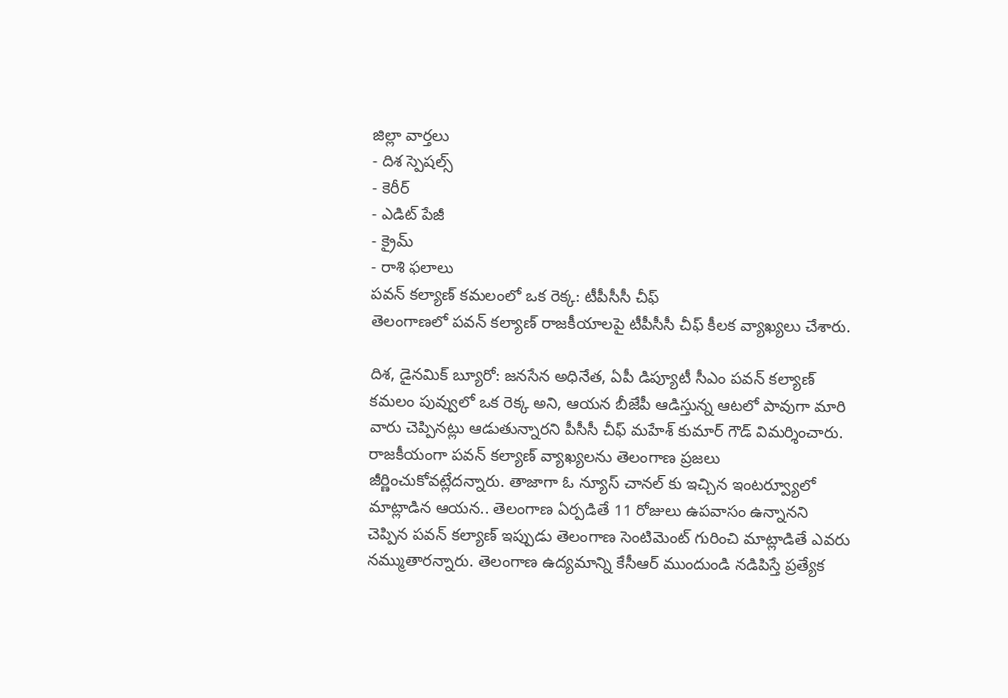జిల్లా వార్తలు
- దిశ స్పెషల్స్
- కెరీర్
- ఎడిట్ పేజీ
- క్రైమ్
- రాశి ఫలాలు
పవన్ కల్యాణ్ కమలంలో ఒక రెక్క: టీపీసీసీ చీఫ్
తెలంగాణలో పవన్ కల్యాణ్ రాజకీయాలపై టీపీసీసీ చీఫ్ కీలక వ్యాఖ్యలు చేశారు.

దిశ, డైనమిక్ బ్యూరో: జనసేన అధినేత, ఏపీ డిప్యూటీ సీఎం పవన్ కల్యాణ్ కమలం పువ్వులో ఒక రెక్క అని, ఆయన బీజేపీ ఆడిస్తున్న ఆటలో పావుగా మారి వారు చెప్పినట్లు ఆడుతున్నారని పీసీసీ చీఫ్ మహేశ్ కుమార్ గౌడ్ విమర్శించారు. రాజకీయంగా పవన్ కల్యాణ్ వ్యాఖ్యలను తెలంగాణ ప్రజలు జీర్ణించుకోవట్లేదన్నారు. తాజాగా ఓ న్యూస్ చానల్ కు ఇచ్చిన ఇంటర్వ్యూలో మాట్లాడిన ఆయన.. తెలంగాణ ఏర్పడితే 11 రోజులు ఉపవాసం ఉన్నానని చెప్పిన పవన్ కల్యాణ్ ఇప్పుడు తెలంగాణ సెంటిమెంట్ గురించి మాట్లాడితే ఎవరు నమ్ముతారన్నారు. తెలంగాణ ఉద్యమాన్ని కేసీఆర్ ముందుండి నడిపిస్తే ప్రత్యేక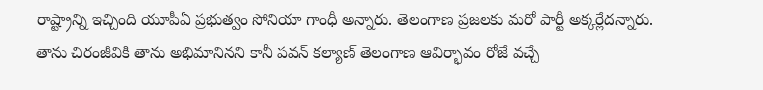రాష్ట్రాన్ని ఇచ్చింది యూపీఏ ప్రభుత్వం సోనియా గాంధీ అన్నారు. తెలంగాణ ప్రజలకు మరో పార్టీ అక్కర్లేదన్నారు. తాను చిరంజీవికి తాను అభిమానినని కానీ పవన్ కల్యాణ్ తెలంగాణ ఆవిర్భావం రోజే వచ్చే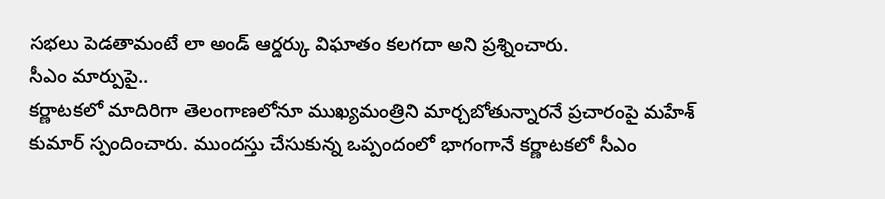సభలు పెడతామంటే లా అండ్ ఆర్డర్కు విఘాతం కలగదా అని ప్రశ్నించారు.
సీఎం మార్పుపై..
కర్ణాటకలో మాదిరిగా తెలంగాణలోనూ ముఖ్యమంత్రిని మార్చబోతున్నారనే ప్రచారంపై మహేశ్ కుమార్ స్పందించారు. ముందస్తు చేసుకున్న ఒప్పందంలో భాగంగానే కర్ణాటకలో సీఎం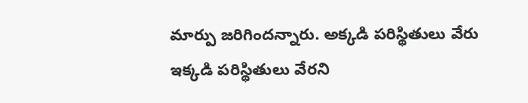మార్పు జరిగిందన్నారు. అక్కడి పరిస్థితులు వేరు ఇక్కడి పరిస్థితులు వేరని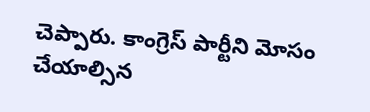చెప్పారు. కాంగ్రెస్ పార్టీని మోసం చేయాల్సిన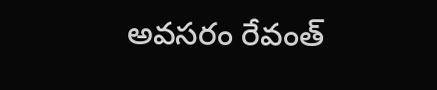అవసరం రేవంత్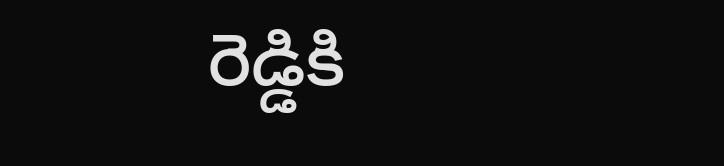రెడ్డికి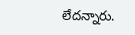లేదన్నారు.